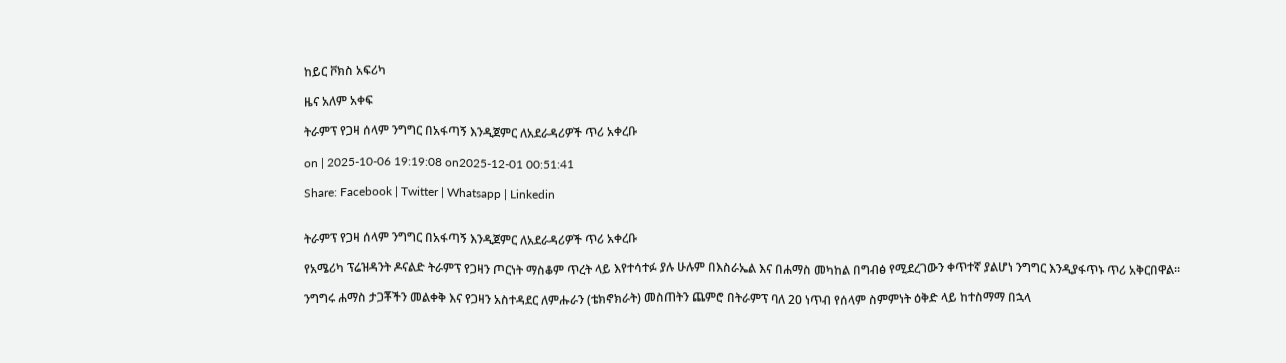ከይር ቮክስ አፍሪካ

ዜና አለም አቀፍ

ትራምፕ የጋዛ ሰላም ንግግር በአፋጣኝ እንዲጀምር ለአደራዳሪዎች ጥሪ አቀረቡ

on | 2025-10-06 19:19:08 on2025-12-01 00:51:41

Share: Facebook | Twitter | Whatsapp | Linkedin


ትራምፕ የጋዛ ሰላም ንግግር በአፋጣኝ እንዲጀምር ለአደራዳሪዎች ጥሪ አቀረቡ

የአሜሪካ ፕሬዝዳንት ዶናልድ ትራምፕ የጋዛን ጦርነት ማስቆም ጥረት ላይ እየተሳተፉ ያሉ ሁሉም በእስራኤል እና በሐማስ መካከል በግብፅ የሚደረገውን ቀጥተኛ ያልሆነ ንግግር እንዲያፋጥኑ ጥሪ አቅርበዋል።

ንግግሩ ሐማስ ታጋቾችን መልቀቅ እና የጋዛን አስተዳደር ለምሑራን (ቴክኖክራት) መስጠትን ጨምሮ በትራምፕ ባለ 20 ነጥብ የሰላም ስምምነት ዕቅድ ላይ ከተስማማ በኋላ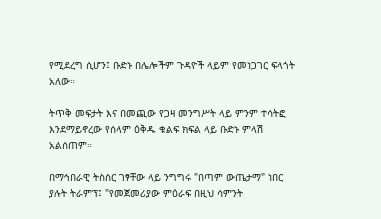የሚደረግ ሲሆን፤ ቡድኑ በሌሎችም ጉዳዮች ላይም የመነጋገር ፍላጎት አለው።

ትጥቅ መፍታት እና በመጪው የጋዛ መንግሥት ላይ ምንም ተሳትፎ እንደማይኖረው የሰላም ዕቅዱ ቁልፍ ክፍል ላይ ቡድኑ ምላሽ አልሰጠም።

በማኅበራዊ ትስስር ገፃቸው ላይ ንግግሩ "በጣም ውጤታማ" ነበር ያሉት ትራምፕ፤ "የመጀመሪያው ምዕራፍ በዚህ ሳምንት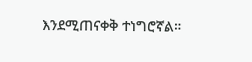እንደሚጠናቀቅ ተነግሮኛል።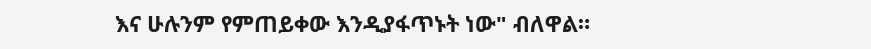እና ሁሉንም የምጠይቀው እንዲያፋጥኑት ነው" ብለዋል።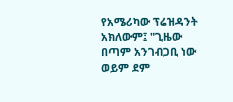የአሜሪካው ፕሬዝዳንት አክለውም፤ "ጊዜው በጣም አንገብጋቢ ነው ወይም ደም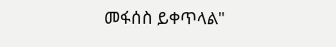መፋሰስ ይቀጥላል"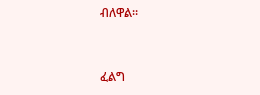ብለዋል።


ፈልግ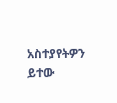አስተያየትዎን ይተው